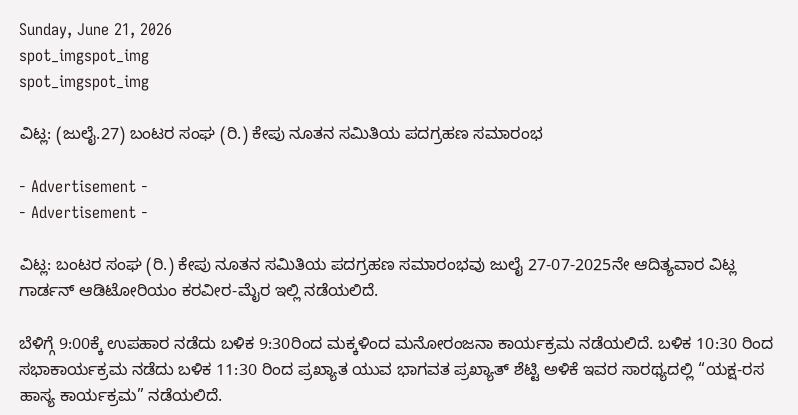Sunday, June 21, 2026
spot_imgspot_img
spot_imgspot_img

ವಿಟ್ಲ: (ಜುಲೈ.27) ಬಂಟರ ಸಂಘ (ರಿ.) ಕೇಪು ನೂತನ ಸಮಿತಿಯ ಪದಗ್ರಹಣ ಸಮಾರಂಭ

- Advertisement -
- Advertisement -

ವಿಟ್ಲ: ಬಂಟರ ಸಂಘ (ರಿ.) ಕೇಪು ನೂತನ ಸಮಿತಿಯ ಪದಗ್ರಹಣ ಸಮಾರಂಭವು ಜುಲೈ 27-07-2025ನೇ ಆದಿತ್ಯವಾರ ವಿಟ್ಲ ಗಾರ್ಡನ್‌ ಆಡಿಟೋರಿಯಂ ಕರವೀರ-ಮೈರ ಇಲ್ಲಿ ನಡೆಯಲಿದೆ.

ಬೆಳಿಗ್ಗೆ 9:00ಕ್ಕೆ ಉಪಹಾರ ನಡೆದು ಬಳಿಕ 9:30ರಿಂದ ಮಕ್ಕಳಿಂದ ಮನೋರಂಜನಾ ಕಾರ್ಯಕ್ರಮ ನಡೆಯಲಿದೆ. ಬಳಿಕ 10:30 ರಿಂದ ಸಭಾಕಾರ್ಯಕ್ರಮ ನಡೆದು ಬಳಿಕ 11:30 ರಿಂದ ಪ್ರಖ್ಯಾತ ಯುವ ಭಾಗವತ ಪ್ರಖ್ಯಾತ್‌ ಶೆಟ್ಟಿ ಅಳಿಕೆ ಇವರ ಸಾರಥ್ಯದಲ್ಲಿ “ಯಕ್ಷ-ರಸ ಹಾಸ್ಯ ಕಾರ್ಯಕ್ರಮ” ನಡೆಯಲಿದೆ.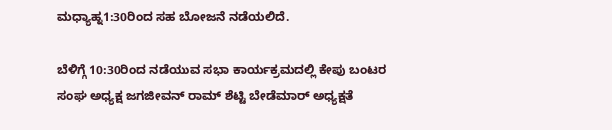ಮಧ್ಯಾಹ್ನ1:30ರಿಂದ ಸಹ ಬೋಜನೆ ನಡೆಯಲಿದೆ.

ಬೆಳಿಗ್ಗೆ 10:30ರಿಂದ ನಡೆಯುವ ಸಭಾ ಕಾರ್ಯಕ್ರಮದಲ್ಲಿ ಕೇಪು ಬಂಟರ ಸಂಘ ಅಧ್ಯಕ್ಷ ಜಗಜೀವನ್‌ ರಾಮ್‌ ಶೆಟ್ಟಿ ಬೇಡೆಮಾರ್‌ ಅಧ್ಯಕ್ಷತೆ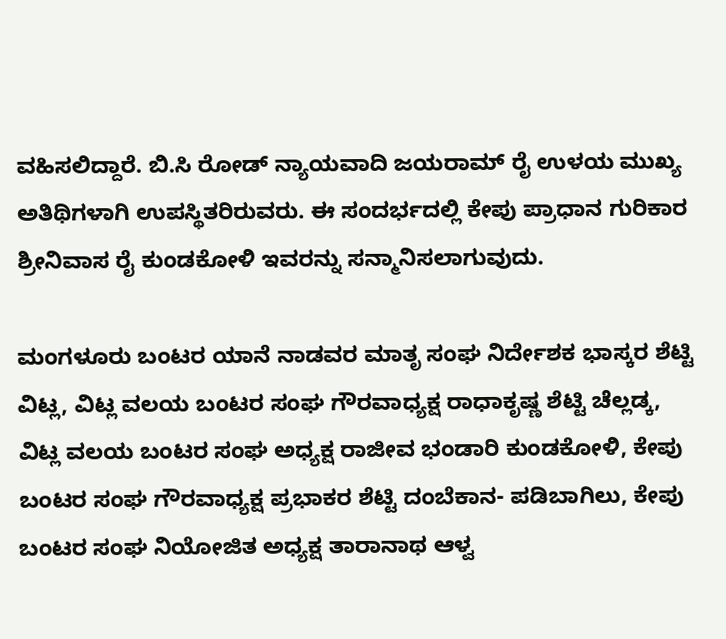ವಹಿಸಲಿದ್ದಾರೆ. ಬಿ.ಸಿ ರೋಡ್‌ ನ್ಯಾಯವಾದಿ ಜಯರಾಮ್‌ ರೈ ಉಳಯ ಮುಖ್ಯ ಅತಿಥಿಗಳಾಗಿ ಉಪಸ್ಥಿತರಿರುವರು. ಈ ಸಂದರ್ಭದಲ್ಲಿ ಕೇಪು ಪ್ರಾಧಾನ ಗುರಿಕಾರ ಶ್ರೀನಿವಾಸ ರೈ ಕುಂಡಕೋಳಿ ಇವರನ್ನು ಸನ್ಮಾನಿಸಲಾಗುವುದು.

ಮಂಗಳೂರು ಬಂಟರ ಯಾನೆ ನಾಡವರ ಮಾತೃ ಸಂಘ ನಿರ್ದೇಶಕ ಭಾಸ್ಕರ ಶೆಟ್ಟಿ ವಿಟ್ಲ, ವಿಟ್ಲ ವಲಯ ಬಂಟರ ಸಂಘ ಗೌರವಾಧ್ಯಕ್ಷ ರಾಧಾಕೃಷ್ಣ ಶೆಟ್ಟಿ ಚೆಲ್ಲಡ್ಕ, ವಿಟ್ಲ ವಲಯ ಬಂಟರ ಸಂಘ ಅಧ್ಯಕ್ಷ ರಾಜೀವ ಭಂಡಾರಿ ಕುಂಡಕೋಳಿ, ಕೇಪು ಬಂಟರ ಸಂಘ ಗೌರವಾಧ್ಯಕ್ಷ ಪ್ರಭಾಕರ ಶೆಟ್ಟಿ ದಂಬೆಕಾನ- ಪಡಿಬಾಗಿಲು, ಕೇಪು ಬಂಟರ ಸಂಘ ನಿಯೋಜಿತ ಅಧ್ಯಕ್ಷ ತಾರಾನಾಥ ಆಳ್ವ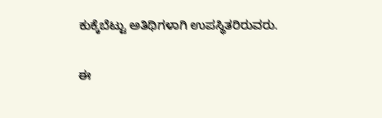ಕುಕ್ಕೆಬೆಟ್ಟು ಅತಿಥಿಗಳಾಗಿ ಉಪಸ್ಥಿತರಿರುವರು.

ಈ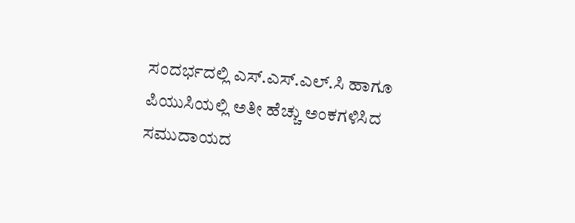ಸಂದರ್ಭದಲ್ಲಿ ಎಸ್‌.ಎಸ್‌.ಎಲ್‌.ಸಿ ಹಾಗೂ ಪಿಯುಸಿಯಲ್ಲಿ ಅತೀ ಹೆಚ್ಚು ಅಂಕಗಳಿಸಿದ ಸಮುದಾಯದ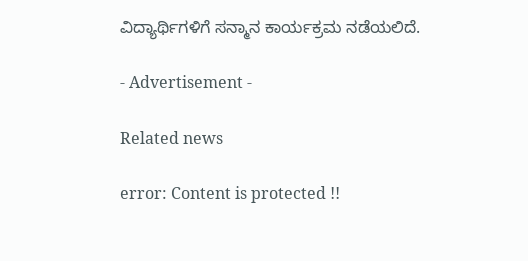ವಿದ್ಯಾರ್ಥಿಗಳಿಗೆ ಸನ್ಮಾನ ಕಾರ್ಯಕ್ರಮ ನಡೆಯಲಿದೆ.

- Advertisement -

Related news

error: Content is protected !!